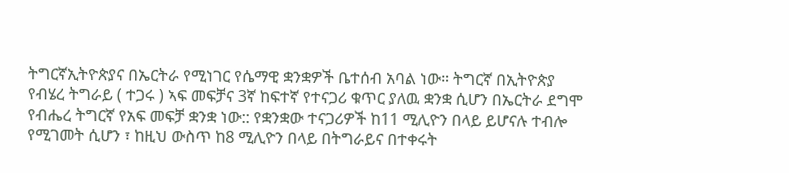ትግርኛኢትዮጵያና በኤርትራ የሚነገር የሴማዊ ቋንቋዎች ቤተሰብ አባል ነው። ትግርኛ በኢትዮጵያ የብሄረ ትግራይ ( ተጋሩ ) ኣፍ መፍቻና 3ኛ ከፍተኛ የተናጋሪ ቁጥር ያለዉ ቋንቋ ሲሆን በኤርትራ ደግሞ የብሔረ ትግርኛ የአፍ መፍቻ ቋንቋ ነው:: የቋንቋው ተናጋሪዎች ከ11 ሚሊዮን በላይ ይሆናሉ ተብሎ የሚገመት ሲሆን ፣ ከዚህ ውስጥ ከ8 ሚሊዮን በላይ በትግራይና በተቀሩት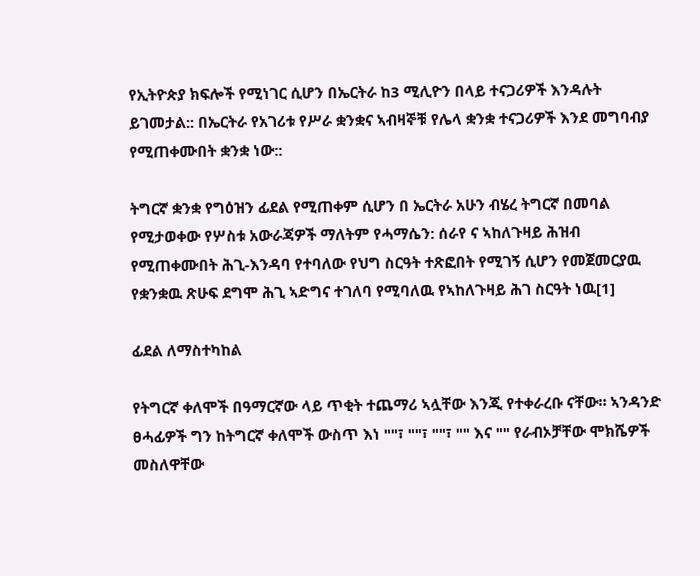የኢትዮጵያ ክፍሎች የሚነገር ሲሆን በኤርትራ ከ3 ሚሊዮን በላይ ተናጋሪዎች እንዳሉት ይገመታል:: በኤርትራ የአገሪቱ የሥራ ቋንቋና ኣብዛኞቹ የሌላ ቋንቋ ተናጋሪዎች እንደ መግባብያ የሚጠቀሙበት ቋንቋ ነው::

ትግርኛ ቋንቋ የግዕዝን ፊደል የሚጠቀም ሲሆን በ ኤርትራ አሁን ብሄረ ትግርኛ በመባል የሚታወቀው የሦስቱ አውራጃዎች ማለትም የሓማሴን: ሰራየ ና ኣከለጉዛይ ሕዝብ የሚጠቀሙበት ሕጊ-እንዳባ የተባለው የህግ ስርዓት ተጽፎበት የሚገኝ ሲሆን የመጀመርያዉ የቋንቋዉ ጽሁፍ ደግሞ ሕጊ ኣድግና ተገለባ የሚባለዉ የኣከለጉዛይ ሕገ ስርዓት ነዉ[1]

ፊደል ለማስተካከል

የትግርኛ ቀለሞች በዓማርኛው ላይ ጥቂት ተጨማሪ ኣሏቸው እንጂ የተቀራረቡ ናቸው። ኣንዳንድ ፀሓፊዎች ግን ከትግርኛ ቀለሞች ውስጥ እነ ""፣ ""፣ ""፣ "" እና "" የራብኦቻቸው ሞክሼዎች መስለዋቸው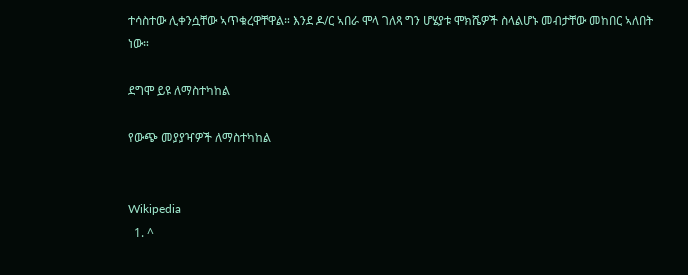ተሳስተው ሊቀንሷቸው ኣጥቁረዋቸዋል። እንደ ዶ/ር ኣበራ ሞላ ገለጻ ግን ሆሄያቱ ሞክሼዎች ስላልሆኑ መብታቸው መከበር ኣለበት ነው።

ደግሞ ይዩ ለማስተካከል

የውጭ መያያዣዎች ለማስተካከል


Wikipedia
  1. ^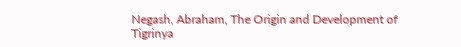Negash, Abraham, The Origin and Development of Tigrinya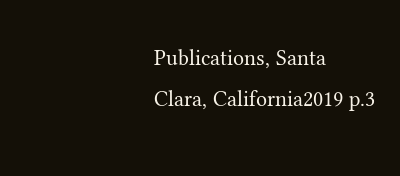Publications, Santa Clara, California2019 p.3